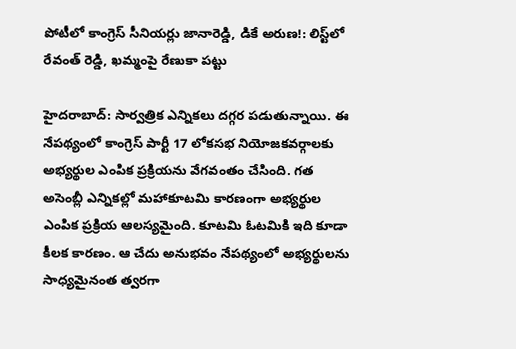పోటీలో కాంగ్రెస్ సీనియర్లు జానారెడ్డి, డికే అరుణ!: లిస్ట్‌లో రేవంత్ రెడ్డి, ఖమ్మంపై రేణుకా పట్టు

హైదరాబాద్: సార్వత్రిక ఎన్నికలు దగ్గర పడుతున్నాయి. ఈ నేపథ్యంలో కాంగ్రెస్ పార్టీ 17 లోకసభ నియోజకవర్గాలకు అభ్యర్థుల ఎంపిక ప్రక్రియను వేగవంతం చేసింది. గత అసెంబ్లీ ఎన్నికల్లో మహాకూటమి కారణంగా అభ్యర్థుల ఎంపిక ప్రక్రియ ఆలస్యమైంది. కూటమి ఓటమికి ఇది కూడా కీలక కారణం. ఆ చేదు అనుభవం నేపథ్యంలో అభ్యర్థులను సాధ్యమైనంత త్వరగా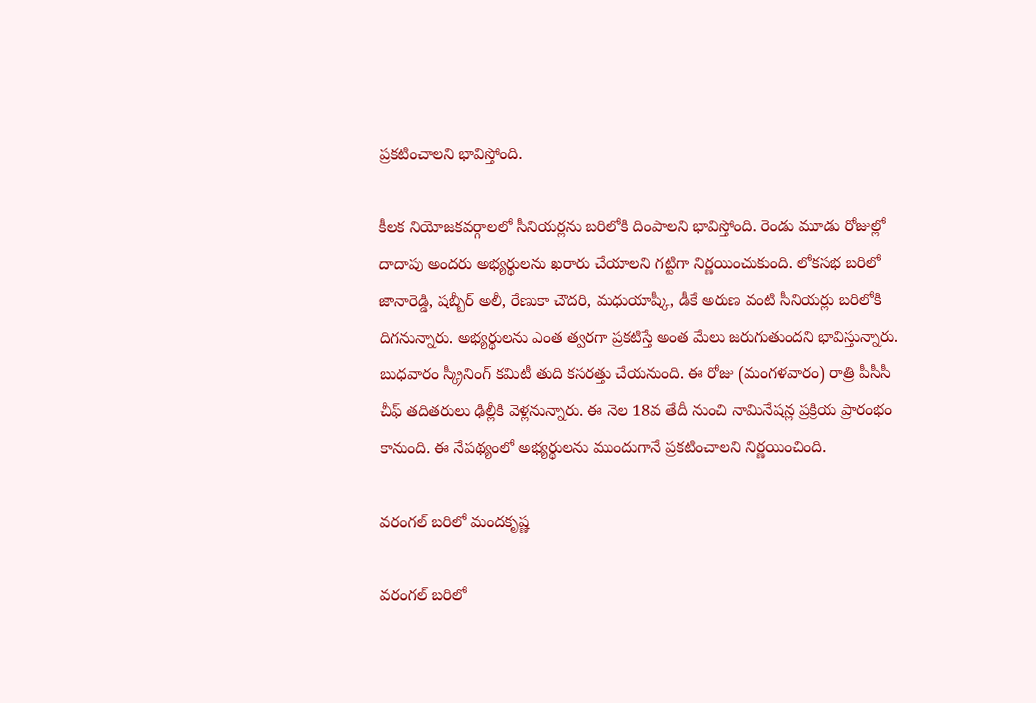ప్రకటించాలని భావిస్తోంది.

కీలక నియోజకవర్గాలలో సీనియర్లను బరిలోకి దింపాలని భావిస్తోంది. రెండు మూడు రోజుల్లో దాదాపు అందరు అభ్యర్థులను ఖరారు చేయాలని గట్టిగా నిర్ణయించుకుంది. లోకసభ బరిలో జానారెడ్డి, షబ్బీర్ అలీ, రేణుకా చౌదరి, మధుయాష్కీ, డీకే అరుణ వంటి సీనియర్లు బరిలోకి దిగనున్నారు. అభ్యర్థులను ఎంత త్వరగా ప్రకటిస్తే అంత మేలు జరుగుతుందని భావిస్తున్నారు. బుధవారం స్క్రీనింగ్ కమిటీ తుది కసరత్తు చేయనుంది. ఈ రోజు (మంగళవారం) రాత్రి పీసీసీ చీఫ్ తదితరులు ఢిల్లీకి వెళ్లనున్నారు. ఈ నెల 18వ తేదీ నుంచి నామినేషన్ల ప్రక్రియ ప్రారంభం కానుంది. ఈ నేపథ్యంలో అభ్యర్థులను ముందుగానే ప్రకటించాలని నిర్ణయించింది.

వరంగల్ బరిలో మందకృష్ణ

వరంగల్ బరిలో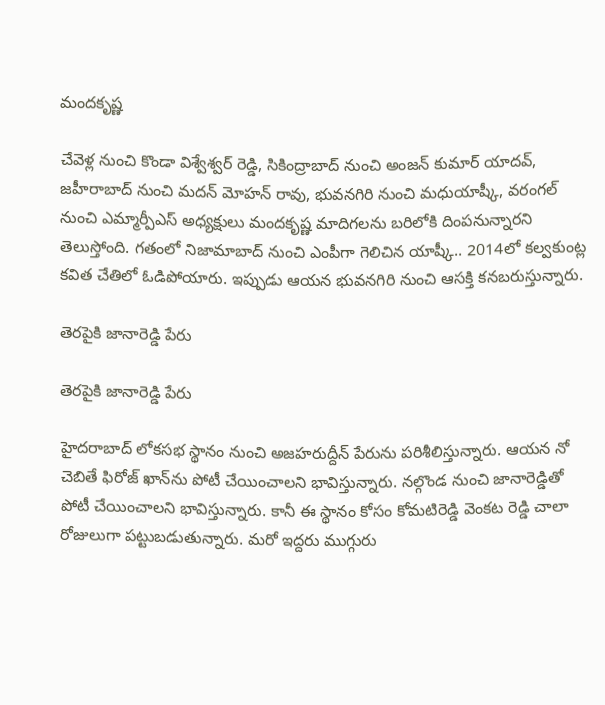మందకృష్ణ

చేవెళ్ల నుంచి కొండా విశ్వేశ్వర్ రెడ్డి, సికింద్రాబాద్ నుంచి అంజన్ కుమార్ యాదవ్, జహీరాబాద్ నుంచి మదన్ మోహన్ రావు, భువనగిరి నుంచి మధుయాష్కీ, వరంగల్ నుంచి ఎమ్మార్పీఎస్ అధ్యక్షులు మందకృష్ణ మాదిగలను బరిలోకి దింపనున్నారని తెలుస్తోంది. గతంలో నిజామాబాద్ నుంచి ఎంపీగా గెలిచిన యాష్కీ.. 2014లో కల్వకుంట్ల కవిత చేతిలో ఓడిపోయారు. ఇప్పుడు ఆయన భువనగిరి నుంచి ఆసక్తి కనబరుస్తున్నారు.

తెరపైకి జానారెడ్డి పేరు

తెరపైకి జానారెడ్డి పేరు

హైదరాబాద్ లోకసభ స్థానం నుంచి అజహరుద్దీన్ పేరును పరిశీలిస్తున్నారు. ఆయన నో చెబితే ఫిరోజ్ ఖాన్‌ను పోటీ చేయించాలని భావిస్తున్నారు. నల్గొండ నుంచి జానారెడ్డితో పోటీ చేయించాలని భావిస్తున్నారు. కానీ ఈ స్థానం కోసం కోమటిరెడ్డి వెంకట రెడ్డి చాలా రోజులుగా పట్టుబడుతున్నారు. మరో ఇద్దరు ముగ్గురు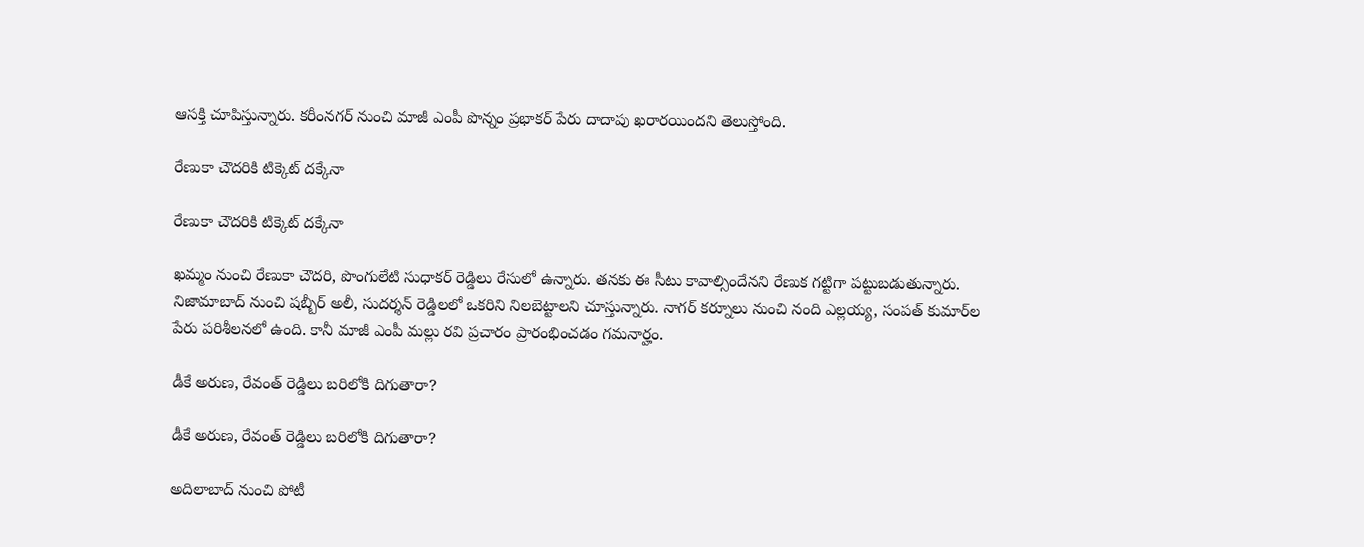ఆసక్తి చూపిస్తున్నారు. కరీంనగర్ నుంచి మాజీ ఎంపీ పొన్నం ప్రభాకర్ పేరు దాదాపు ఖరారయిందని తెలుస్తోంది.

రేణుకా చౌదరికి టిక్కెట్ దక్కేనా

రేణుకా చౌదరికి టిక్కెట్ దక్కేనా

ఖమ్మం నుంచి రేణుకా చౌదరి, పొంగులేటి సుధాకర్ రెడ్డిలు రేసులో ఉన్నారు. తనకు ఈ సీటు కావాల్సిందేనని రేణుక గట్టిగా పట్టుబడుతున్నారు. నిజామాబాద్ నుంచి షబ్బీర్ అలీ, సుదర్శన్ రెడ్డిలలో ఒకరిని నిలబెట్టాలని చూస్తున్నారు. నాగర్ కర్నూలు నుంచి నంది ఎల్లయ్య, సంపత్ కుమార్‌ల పేరు పరిశీలనలో ఉంది. కానీ మాజీ ఎంపీ మల్లు రవి ప్రచారం ప్రారంభించడం గమనార్హం.

డీకే అరుణ, రేవంత్ రెడ్డిలు బరిలోకి దిగుతారా?

డీకే అరుణ, రేవంత్ రెడ్డిలు బరిలోకి దిగుతారా?

అదిలాబాద్ నుంచి పోటీ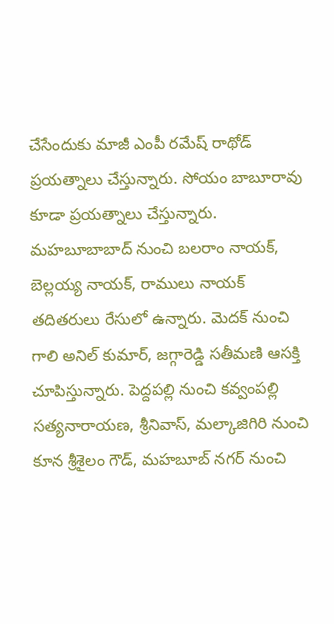చేసేందుకు మాజీ ఎంపీ రమేష్ రాథోడ్ ప్రయత్నాలు చేస్తున్నారు. సోయం బాబూరావు కూడా ప్రయత్నాలు చేస్తున్నారు. మహబూబాబాద్ నుంచి బలరాం నాయక్, బెల్లయ్య నాయక్, రాములు నాయక్ తదితరులు రేసులో ఉన్నారు. మెదక్ నుంచి గాలి అనిల్ కుమార్, జగ్గారెడ్డి సతీమణి ఆసక్తి చూపిస్తున్నారు. పెద్దపల్లి నుంచి కవ్వంపల్లి సత్యనారాయణ, శ్రీనివాస్, మల్కాజిగిరి నుంచి కూన శ్రీశైలం గౌడ్, మహబూబ్ నగర్ నుంచి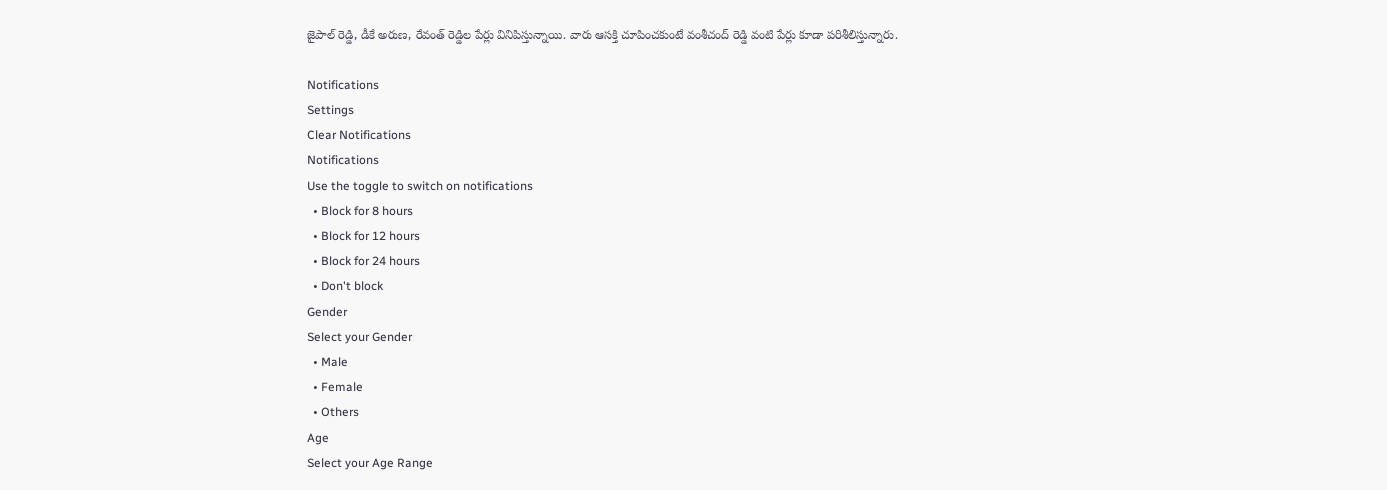జైపాల్ రెడ్డి, డీకే అరుణ, రేవంత్ రెడ్డిల పేర్లు వినిపిస్తున్నాయి. వారు ఆసక్తి చూపించకుంటే వంశీచంద్ రెడ్డి వంటి పేర్లు కూడా పరిశీలిస్తున్నారు.

Notifications
Settings
Clear Notifications
Notifications
Use the toggle to switch on notifications
  • Block for 8 hours
  • Block for 12 hours
  • Block for 24 hours
  • Don't block
Gender
Select your Gender
  • Male
  • Female
  • Others
Age
Select your Age Range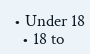• Under 18
  • 18 to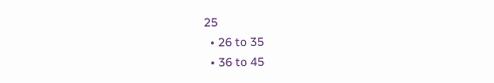25
  • 26 to 35
  • 36 to 45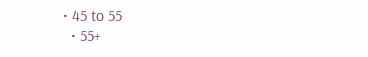• 45 to 55
  • 55+